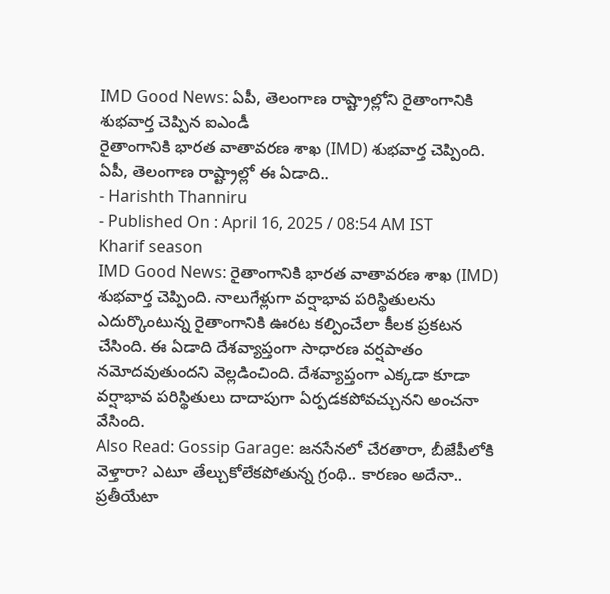IMD Good News: ఏపీ, తెలంగాణ రాష్ట్రాల్లోని రైతాంగానికి శుభవార్త చెప్పిన ఐఎండీ
రైతాంగానికి భారత వాతావరణ శాఖ (IMD) శుభవార్త చెప్పింది. ఏపీ, తెలంగాణ రాష్ట్రాల్లో ఈ ఏడాది..
- Harishth Thanniru
- Published On : April 16, 2025 / 08:54 AM IST
Kharif season
IMD Good News: రైతాంగానికి భారత వాతావరణ శాఖ (IMD) శుభవార్త చెప్పింది. నాలుగేళ్లుగా వర్షాభావ పరిస్థితులను ఎదుర్కొంటున్న రైతాంగానికి ఊరట కల్పించేలా కీలక ప్రకటన చేసింది. ఈ ఏడాది దేశవ్యాప్తంగా సాధారణ వర్షపాతం నమోదవుతుందని వెల్లడించింది. దేశవ్యాప్తంగా ఎక్కడా కూడా వర్షాభావ పరిస్థితులు దాదాపుగా ఏర్పడకపోవచ్చునని అంచనా వేసింది.
Also Read: Gossip Garage: జనసేనలో చేరతారా, బీజేపీలోకి వెళ్తారా? ఎటూ తేల్చుకోలేకపోతున్న గ్రంథి.. కారణం అదేనా..
ప్రతీయేటా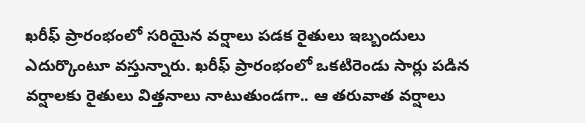ఖరీఫ్ ప్రారంభంలో సరియైన వర్షాలు పడక రైతులు ఇబ్బందులు ఎదుర్కొంటూ వస్తున్నారు. ఖరీఫ్ ప్రారంభంలో ఒకటిరెండు సార్లు పడిన వర్షాలకు రైతులు విత్తనాలు నాటుతుండగా.. ఆ తరువాత వర్షాలు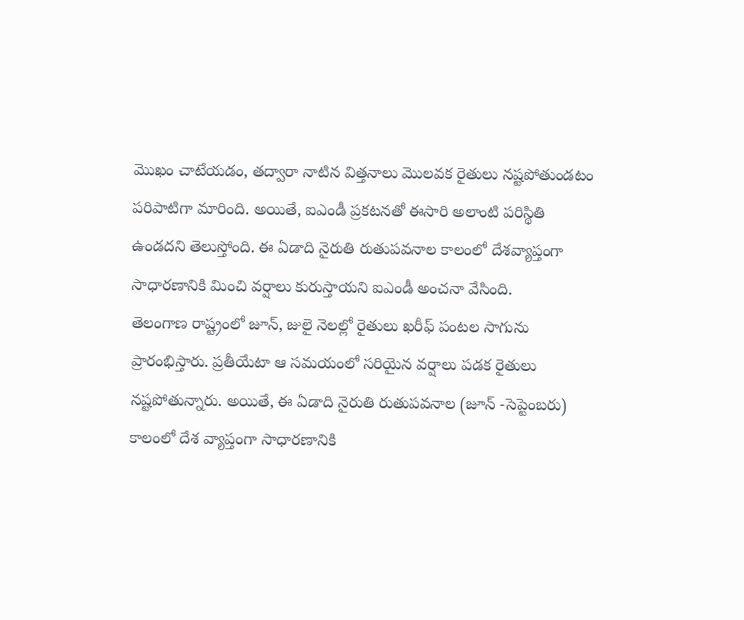మొఖం చాటేయడం, తద్వారా నాటిన విత్తనాలు మొలవక రైతులు నష్టపోతుండటం పరిపాటిగా మారింది. అయితే, ఐఎండీ ప్రకటనతో ఈసారి అలాంటి పరిస్థితి ఉండదని తెలుస్తోంది. ఈ ఏడాది నైరుతి రుతుపవనాల కాలంలో దేశవ్యాప్తంగా సాధారణానికి మించి వర్షాలు కురుస్తాయని ఐఎండీ అంచనా వేసింది.
తెలంగాణ రాష్ట్రంలో జూన్, జులై నెలల్లో రైతులు ఖరీఫ్ పంటల సాగును ప్రారంభిస్తారు. ప్రతీయేటా ఆ సమయంలో సరియైన వర్షాలు పడక రైతులు నష్టపోతున్నారు. అయితే, ఈ ఏడాది నైరుతి రుతుపవనాల (జూన్ -సెప్టెంబరు) కాలంలో దేశ వ్యాప్తంగా సాధారణానికి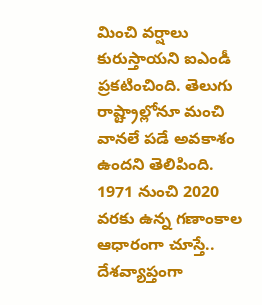మించి వర్షాలు కురుస్తాయని ఐఎండీ ప్రకటించింది. తెలుగు రాష్ట్రాల్లోనూ మంచి వానలే పడే అవకాశం ఉందని తెలిపింది.
1971 నుంచి 2020 వరకు ఉన్న గణాంకాల ఆధారంగా చూస్తే.. దేశవ్యాప్తంగా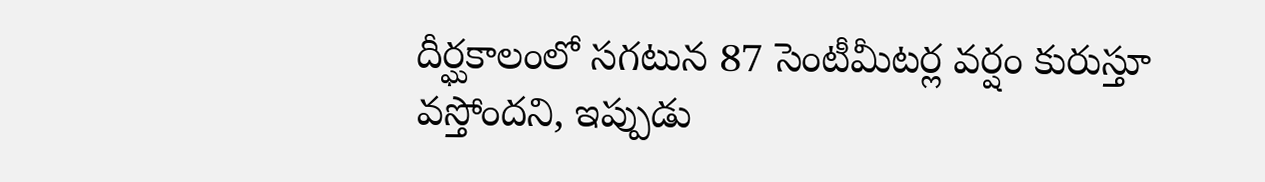దీర్ఘకాలంలో సగటున 87 సెంటీమీటర్ల వర్షం కురుస్తూ వస్తోందని, ఇప్పుడు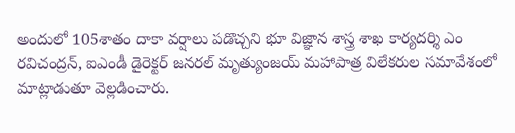అందులో 105శాతం దాకా వర్షాలు పడొచ్చని భూ విజ్ఞాన శాస్త్ర శాఖ కార్యదర్శి ఎం రవిచంద్రన్, ఐఎండీ డైరెక్టర్ జనరల్ మృత్యుంజయ్ మహాపాత్ర విలేకరుల సమావేశంలో మాట్లాడుతూ వెల్లడించారు.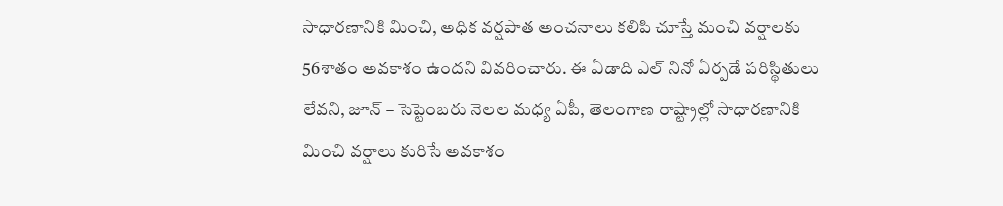సాధారణానికి మించి, అధిక వర్షపాత అంచనాలు కలిపి చూస్తే మంచి వర్షాలకు 56శాతం అవకాశం ఉందని వివరించారు. ఈ ఏడాది ఎల్ నినో ఏర్పడే పరిస్థితులు లేవని, జూన్ – సెప్టెంబరు నెలల మధ్య ఏపీ, తెలంగాణ రాష్ట్రాల్లో సాధారణానికి మించి వర్షాలు కురిసే అవకాశం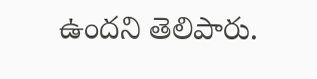ఉందని తెలిపారు.